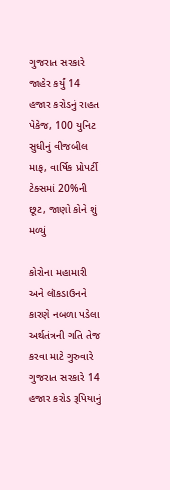ગુજરાત સરકારે જાહેર કર્યું 14 હજાર કરોડનું રાહત પેકેજ, 100 યુનિટ સુધીનું વીજબીલ માફ, વાર્ષિક પ્રોપર્ટી ટેક્સમાં 20%ની છૂટ, જાણો કોને શું મળ્યું

કોરોના મહામારી અને લૉકડાઉનને કારણે નબળા પડેલા અર્થતંત્રની ગતિ તેજ કરવા માટે ગુરુવારે ગુજરાત સરકારે 14 હજાર કરોડ રૂપિયાનું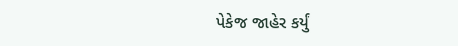પેકેજ જાહેર કર્યું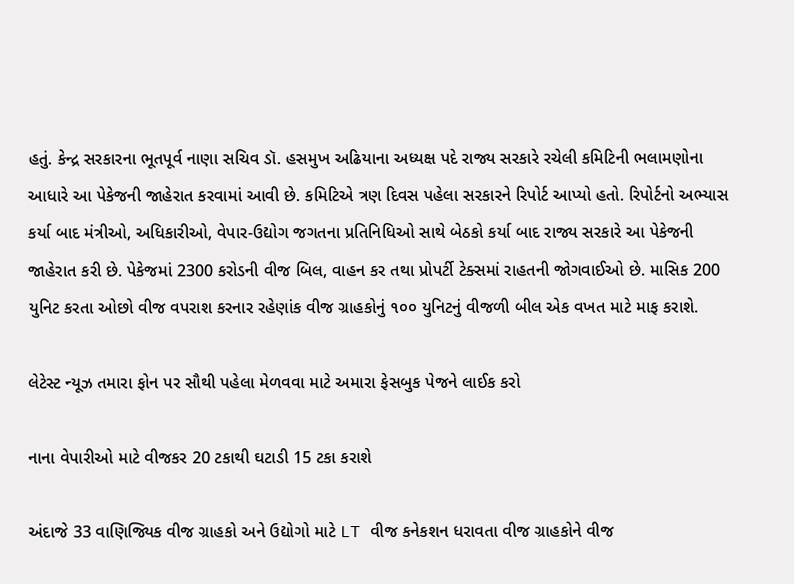હતું. કેન્દ્ર સરકારના ભૂતપૂર્વ નાણા સચિવ ડૉ. હસમુખ અઢિયાના અધ્યક્ષ પદે રાજ્ય સરકારે રચેલી કમિટિની ભલામણોના આધારે આ પેકેજની જાહેરાત કરવામાં આવી છે. કમિટિએ ત્રણ દિવસ પહેલા સરકારને રિપોર્ટ આપ્યો હતો. રિપોર્ટનો અભ્યાસ કર્યા બાદ મંત્રીઓ, અધિકારીઓ, વેપાર-ઉદ્યોગ જગતના પ્રતિનિધિઓ સાથે બેઠકો કર્યા બાદ રાજ્ય સરકારે આ પેકેજની જાહેરાત કરી છે. પેકેજમાં 2300 કરોડની વીજ બિલ, વાહન કર તથા પ્રોપર્ટી ટેક્સમાં રાહતની જોગવાઈઓ છે. માસિક 200 યુનિટ કરતા ઓછો વીજ વપરાશ કરનાર રહેણાંક વીજ ગ્રાહકોનું ૧૦૦ યુનિટનું વીજળી બીલ એક વખત માટે માફ કરાશે.

લેટેસ્ટ ન્યૂઝ તમારા ફોન પર સૌથી પહેલા મેળવવા માટે અમારા ફેસબુક પેજને લાઈક કરો

નાના વેપારીઓ માટે વીજકર 20 ટકાથી ઘટાડી 15 ટકા કરાશે

અંદાજે 33 વાણિજ્યિક વીજ ગ્રાહકો અને ઉદ્યોગો માટે LT વીજ કનેકશન ધરાવતા વીજ ગ્રાહકોને વીજ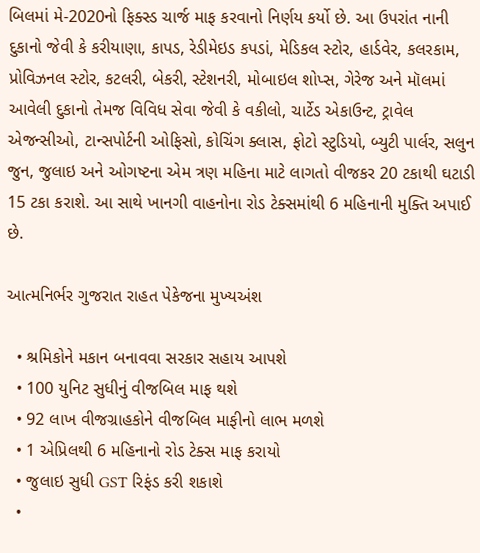બિલમાં મે-2020નો ફિક્સ્‍ડ ચાર્જ માફ કરવાનો નિર્ણય કર્યો છે. આ ઉપરાંત નાની દુકાનો જેવી કે કરીયાણા, કાપડ, રેડીમેઇડ કપડાં, મેડિકલ સ્ટોર, હાર્ડવેર, કલરકામ, પ્રોવિઝનલ સ્ટોર, કટલરી, બેકરી, સ્ટેશનરી, મોબાઇલ શોપ્સ, ગેરેજ અને મૉલમાં આવેલી દુકાનો તેમજ વિવિધ સેવા જેવી કે વકીલો, ચાર્ટેડ એકાઉન્ટ, ટ્રાવેલ એજન્સીઓ, ટાન્સપોર્ટની ઓફિસો, કોચિંગ ક્લાસ, ફોટો સ્ટુડિયો, બ્યુટી પાર્લર, સલુન જુન, જુલાઇ અને ઓગષ્ટના એમ ત્રણ મહિના માટે લાગતો વીજકર 20 ટકાથી ઘટાડી 15 ટકા કરાશે. આ સાથે ખાનગી વાહનોના રોડ ટેક્સમાંથી 6 મહિનાની મુક્તિ અપાઈ છે.

આત્મનિર્ભર ગુજરાત રાહત પેકેજના મુખ્યઅંશ

  • શ્રમિકોને મકાન બનાવવા સરકાર સહાય આપશે
  • 100 યુનિટ સુધીનું વીજબિલ માફ થશે
  • 92 લાખ વીજગ્રાહકોને વીજબિલ માફીનો લાભ મળશે
  • 1 એપ્રિલથી 6 મહિનાનો રોડ ટેક્સ માફ કરાયો
  • જુલાઇ સુધી GST રિફંડ કરી શકાશે
  •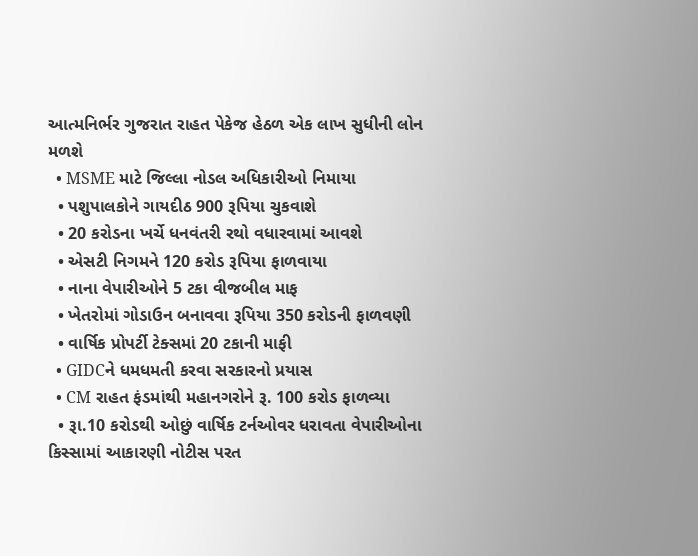આત્મનિર્ભર ગુજરાત રાહત પેકેજ હેઠળ એક લાખ સુધીની લોન મળશે
  • MSME માટે જિલ્લા નોડલ અધિકારીઓ નિમાયા
  • પશુપાલકોને ગાયદીઠ 900 રૂપિયા ચુકવાશે
  • 20 કરોડના ખર્ચે ધનવંતરી રથો વધારવામાં આવશે
  • એસટી નિગમને 120 કરોડ રૂપિયા ફાળવાયા
  • નાના વેપારીઓને 5 ટકા વીજબીલ માફ
  • ખેતરોમાં ગોડાઉન બનાવવા રૂપિયા 350 કરોડની ફાળવણી
  • વાર્ષિક પ્રોપર્ટી ટેક્સમાં 20 ટકાની માફી
  • GIDCને ધમધમતી કરવા સરકારનો પ્રયાસ
  • CM રાહત ફંડમાંથી મહાનગરોને રૂ. 100 કરોડ ફાળવ્યા
  • રૂા.10 કરોડથી ઓછું વાર્ષિક ટર્નઓવર ધરાવતા વેપારીઓના કિસ્સામાં આકારણી નોટીસ પરત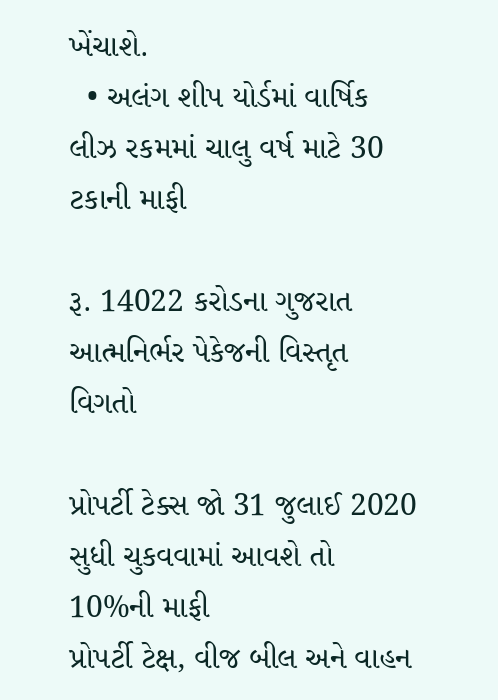ખેંચાશે.
  • અલંગ શીપ યોર્ડમાં વાર્ષિક લીઝ રકમમાં ચાલુ વર્ષ માટે 30 ટકાની માફી

રૂ. 14022 કરોડના ગુજરાત આત્મનિર્ભર પેકેજની વિસ્તૃત વિગતો

પ્રોપર્ટી ટેક્સ જો 31 જુલાઈ 2020 સુધી ચુકવવામાં આવશે તો 10%ની માફી
પ્રોપર્ટી ટેક્ષ, વીજ બીલ અને વાહન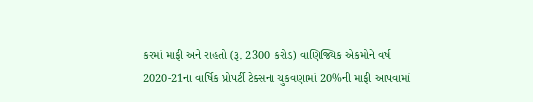કરમાં માફી અને રાહતો (રૂ. 2300 કરોડ) વાણિજ્યિક એકમોને વર્ષ 2020-21ના વાર્ષિક પ્રોપર્ટી ટેક્સના ચુકવણામાં 20%ની માફી આપવામાં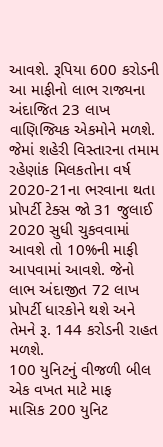આવશે. રૂપિયા 600 કરોડની આ માફીનો લાભ રાજ્યના અંદાજિત 23 લાખ વાણિજ્યિક એકમોને મળશે. જેમાં શહેરી વિસ્તારના તમામ રહેણાંક મિલકતોના વર્ષ 2020-21ના ભરવાના થતા પ્રોપર્ટી ટેક્સ જો 31 જુલાઈ 2020 સુધી ચુકવવામાં આવશે તો 10%ની માફી આપવામાં આવશે. જેનો લાભ અંદાજીત 72 લાખ પ્રોપર્ટી ધારકોને થશે અને તેમને રૂ. 144 કરોડની રાહત મળશે.
100 યુનિટનું વીજળી બીલ એક વખત માટે માફ
માસિક 200 યુનિટ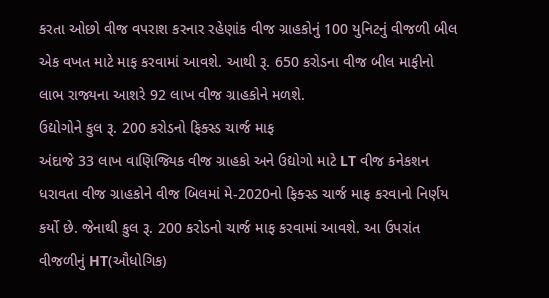કરતા ઓછો વીજ વપરાશ કરનાર રહેણાંક વીજ ગ્રાહકોનું 100 યુનિટનું વીજળી બીલ એક વખત માટે માફ કરવામાં આવશે. આથી રૂ. 650 કરોડના વીજ બીલ માફીનો લાભ રાજ્યના આશરે 92 લાખ વીજ ગ્રાહકોને મળશે.
ઉદ્યોગોને કુલ રૂ. 200 કરોડનો ફિક્સ્‍ડ ચાર્જ માફ
અંદાજે 33 લાખ વાણિજ્યિક વીજ ગ્રાહકો અને ઉદ્યોગો માટે LT વીજ કનેકશન ધરાવતા વીજ ગ્રાહકોને વીજ બિલમાં મે-2020નો ફિક્સ્‍ડ ચાર્જ માફ કરવાનો નિર્ણય કર્યો છે. જેનાથી કુલ રૂ. 200 કરોડનો ચાર્જ માફ કરવામાં આવશે. આ ઉપરાંત વીજળીનું HT(ઔધોગિક)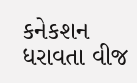કનેકશન ધરાવતા વીજ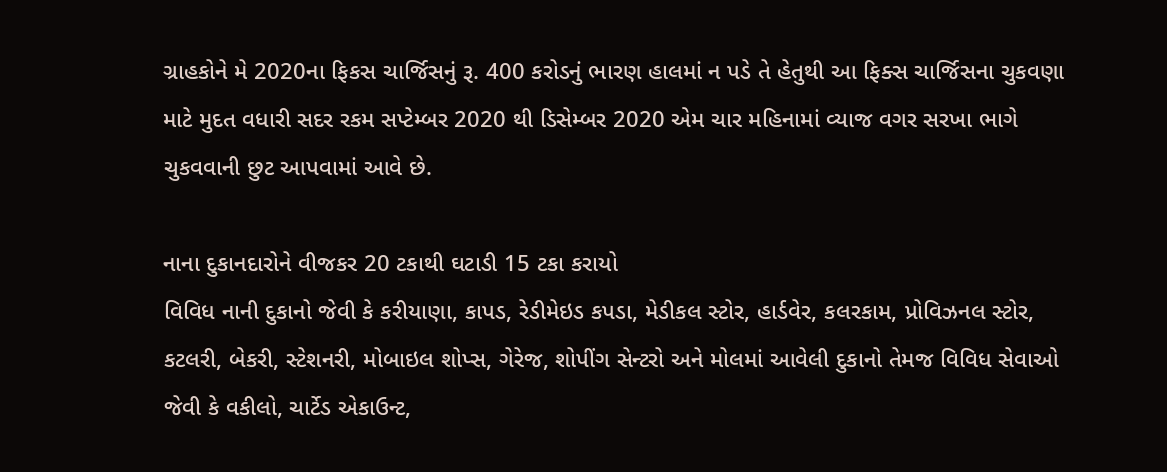ગ્રાહકોને મે 2020ના ફિકસ ચાર્જિસનું રૂ. 400 કરોડનું ભારણ હાલમાં ન પડે તે હેતુથી આ ફિક્સ ચાર્જિસના ચુકવણા માટે મુદત વધારી સદર રકમ સપ્ટેમ્બર 2020 થી ડિસેમ્બર 2020 એમ ચાર મહિનામાં વ્યાજ વગર સરખા ભાગે ચુકવવાની છુટ આપવામાં આવે છે.

નાના દુકાનદારોને વીજકર 20 ટકાથી ઘટાડી 15 ટકા કરાયો
વિવિધ નાની દુકાનો જેવી કે કરીયાણા, કાપડ, રેડીમેઇડ કપડા, મેડીકલ સ્ટોર, હાર્ડવેર, કલરકામ, પ્રોવિઝનલ સ્ટોર, કટલરી, બેકરી, સ્ટેશનરી, મોબાઇલ શોપ્સ, ગેરેજ, શોપીંગ સેન્ટરો અને મોલમાં આવેલી દુકાનો તેમજ વિવિધ સેવાઓ જેવી કે વકીલો, ચાર્ટેડ એકાઉન્ટ,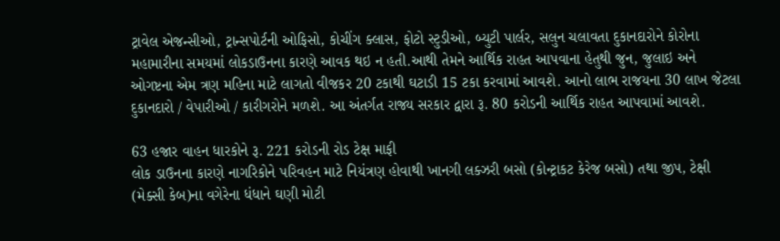ટ્રાવેલ એજન્સીઓ, ટ્રાન્સપોર્ટની ઓફિસો, કોચીંગ ક્લાસ, ફોટો સ્ટુડીઓ, બ્યુટી પાર્લર, સલુન ચલાવતા દુકાનદારોને કોરોના મહામારીના સમયમાં લોકડાઉનના કારણે આવક થઇ ન હતી.આથી તેમને આર્થિક રાહત આપવાના હેતુથી જુન, જુલાઇ અને ઓગષ્ટના એમ ત્રણ મહિના માટે લાગતો વીજકર 20 ટકાથી ઘટાડી 15 ટકા કરવામાં આવશે. આનો લાભ રાજયના 30 લાખ જેટલા દુકાનદારો / વેપારીઓ / કારીગરોને મળશે. આ અંતર્ગત રાજ્ય સરકાર દ્વારા રૂ. 80 કરોડની આર્થિક રાહત આપવામાં આવશે.

63 હજાર વાહન ધારકોને રૂ. 221 કરોડની રોડ ટેક્ષ માફી
લોક ડાઉનના કારણે નાગરિકોને પરિવહન માટે નિયંત્રણ હોવાથી ખાનગી લક્ઝરી બસો (કોન્ટ્રાકટ કેરેજ બસો) તથા જીપ, ટેક્ષી (મેક્સી કેબ)ના વગેરેના ધંધાને ઘણી મોટી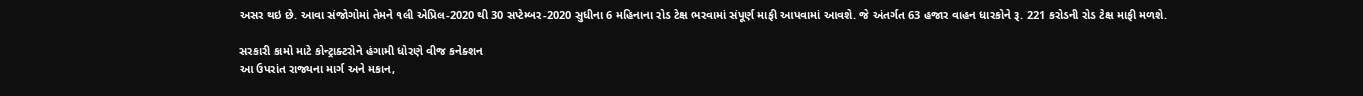અસર થઇ છે. આવા સંજોગોમાં તેમને ૧લી એપ્રિલ-2020 થી 30 સપ્ટેમ્બર-2020 સુધીના 6 મહિનાના રોડ ટેક્ષ ભરવામાં સંપૂર્ણ માફી આપવામાં આવશે. જે અંતર્ગત 63 હજાર વાહન ધારકોને રૂ. 221 કરોડની રોડ ટેક્ષ માફી મળશે.

સરકારી કામો માટે કોન્ટ્રાક્ટરોને હંગામી ધોરણે વીજ કનેક્શન
આ ઉપરાંત રાજ્યના માર્ગ અને મકાન,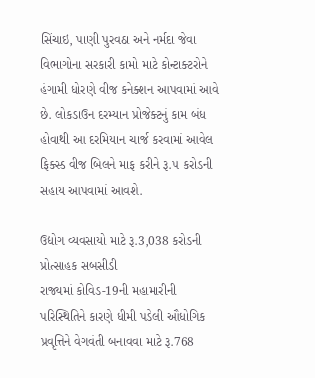સિંચાઇ, પાણી પુરવઠા અને નર્મદા જેવા વિભાગોના સરકારી કામો માટે કોન્ટાક્ટરોને હંગામી ધોરણે વીજ કનેક્શન આપવામાં આવે છે. લોકડાઉન દરમ્યાન પ્રોજેક્ટનું કામ બંધ હોવાથી આ દરમિયાન ચાર્જ કરવામાં આવેલ ફિક્સ્ડ વીજ બિલને માફ કરીને રૂ.૫ કરોડની સહાય આપવામાં આવશે.

ઉદ્યોગ વ્યવસાયો માટે રૂ.3,038 કરોડની પ્રોત્સાહક સબસીડી
રાજ્યમાં કોવિડ-19ની મહામારીની પરિસ્થિતિને કારણે ધીમી પડેલી ઔધોગિક પ્રવૃત્તિને વેગવંતી બનાવવા માટે રૂ.768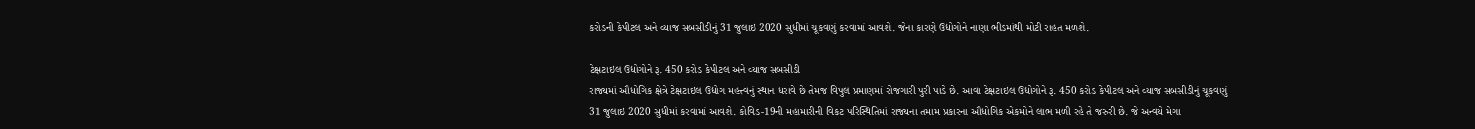કરોડની કેપીટલ અને વ્યાજ સબસીડીનું 31 જુલાઇ 2020 સુધીમાં ચૂકવણું કરવામાં આવશે. જેના કારણે ઉદ્યોગોને નાણા ભીડમાંથી મોટી રાહત મળશે.

ટેક્ષટાઇલ ઉદ્યોગોને રૂ. 450 કરોડ કેપીટલ અને વ્યાજ સબસીડી
રાજ્યમાં ઔધોગિક ક્ષેત્રે ટેક્ષટાઇલ ઉદ્યોગ મહત્ત્વનું સ્થાન ધરાવે છે તેમજ વિપુલ પ્રમાણમાં રોજગારી પુરી પાડે છે. આવા ટેક્ષટાઇલ ઉદ્યોગોને રૂ. 450 કરોડ કેપીટલ અને વ્યાજ સબસીડીનું ચૂકવણું 31 જુલાઇ 2020 સુધીમાં કરવામાં આવશે. કોવિડ-19ની મહામારીની વિકટ પરિસ્થિતિમાં રાજ્યના તમામ પ્રકારના ઔધોગિક એકમોને લાભ મળી રહે તે જરુરી છે. જે અન્વયે મેગા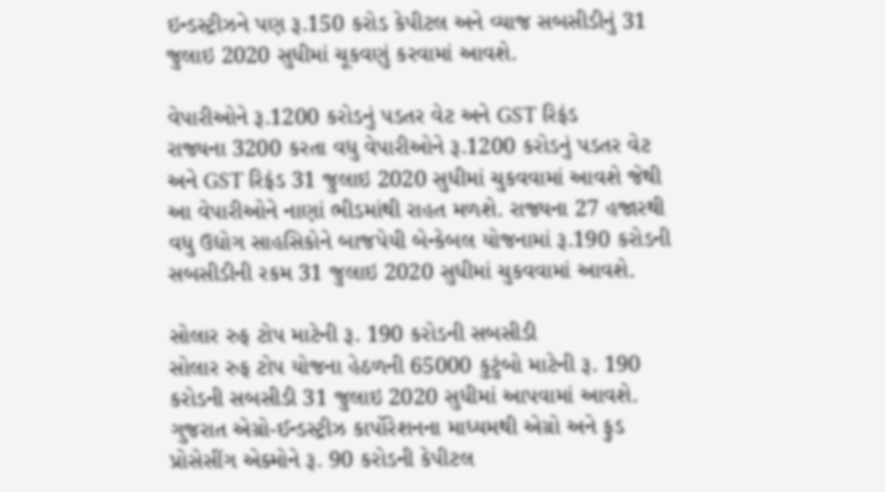ઇન્ડસ્ટ્રીઝને પણ રૂ.150 કરોડ કેપીટલ અને વ્યાજ સબસીડીનું 31 જુલાઇ 2020 સુધીમાં ચૂકવણું કરવામાં આવશે.

વેપારીઓને રૂ.1200 કરોડનું પડતર વેટ અને GST રિફંડ
રાજ્યના 3200 કરતા વધુ વેપારીઓને રૂ.1200 કરોડનું પડતર વેટ અને GST રિફંડ 31 જુલાઇ 2020 સુધીમાં ચુકવવામાં આવશે જેથી આ વેપારીઓને નાણાં ભીડમાંથી રાહત મળશે. રાજ્યના 27 હજારથી વધુ ઉદ્યોગ સાહસિકોને બાજપેયી બેન્કેબલ યોજનામાં રૂ.190 કરોડની સબસીડીની રકમ 31 જુલાઇ 2020 સુધીમાં ચુકવવામાં આવશે.

સોલાર રુફ ટોપ માટેની રૂ. 190 કરોડની સબસીડી
સોલાર રુફ ટોપ યોજના હેઠળની 65000 કુટુંબો માટેની રૂ. 190 કરોડની સબસીડી 31 જુલાઇ 2020 સુધીમાં આપવામાં આવશે. ગુજરાત એગ્રો-ઈન્‍ડસ્ટ્રીઝ કાર્પોરેશનના માધ્યમથી એગ્રો અને ફુડ પ્રોસેસીંગ એક્મોને રૂ. 90 કરોડની કેપીટલ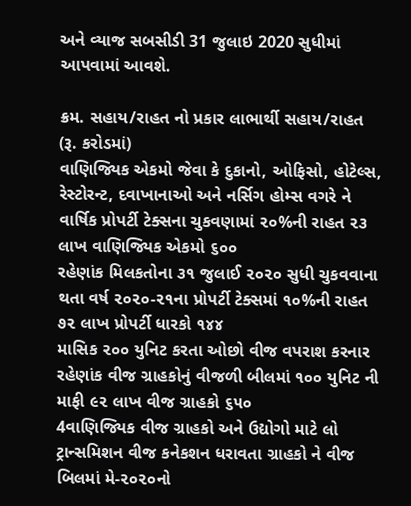અને વ્યાજ સબસીડી 31 જુલાઇ 2020 સુધીમાં આપવામાં આવશે.

ક્રમ. સહાય/રાહત નો પ્રકાર લાભાર્થી સહાય/રાહત
(રૂ. કરોડમાં)
વાણિજ્યિક એકમો જેવા કે દુકાનો, ઓફિસો, હોટેલ્સ, રેસ્ટોરન્ટ, દવાખાનાઓ અને નર્સિગ હોમ્સ વગરે ને વાર્ષિક પ્રોપર્ટી ટેક્સના ચુકવણામાં ૨૦%ની રાહત ૨૩ લાખ વાણિજ્યિક એકમો ૬૦૦
રહેણાંક મિલકતોના ૩૧ જુલાઈ ૨૦૨૦ સુધી ચુકવવાના થતા વર્ષ ૨૦૨૦-૨૧ના પ્રોપર્ટી ટેક્સમાં ૧૦%ની રાહત ૭૨ લાખ પ્રોપર્ટી ધારકો ૧૪૪
માસિક ૨૦૦ યુનિટ કરતા ઓછો વીજ વપરાશ કરનાર રહેણાંક વીજ ગ્રાહકોનું વીજળી બીલમાં ૧૦૦ યુનિટ ની માફી ૯૨ લાખ વીજ ગ્રાહકો ૬૫૦
4વાણિજ્યિક વીજ ગ્રાહકો અને ઉદ્યોગો માટે લો ટ્રાન્સમિશન વીજ કનેકશન ધરાવતા ગ્રાહકો ને વીજ બિલમાં મે-૨૦૨૦નો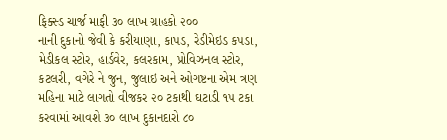ફિક્સ્‍ડ ચાર્જ માફી ૩૦ લાખ ગ્રાહકો ૨૦૦
નાની દુકાનો જેવી કે કરીયાણા, કાપડ, રેડીમેઇડ કપડા, મેડીકલ સ્ટોર, હાર્ડવેર, કલરકામ, પ્રોવિઝનલ સ્ટોર, કટલરી, વગેરે ને જુન, જુલાઇ અને ઓગષ્ટના એમ ત્રણ મહિના માટે લાગતો વીજકર ૨૦ ટકાથી ઘટાડી ૧૫ ટકા કરવામાં આવશે ૩૦ લાખ દુકાનદારો ૮૦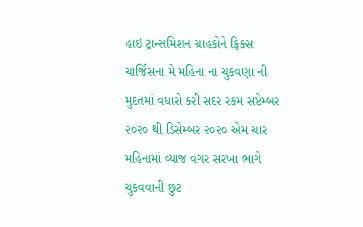હાઇ ટ્રાન્સમિશન ગ્રાહકોને ફિક્સ ચાર્જિસના મે મહિના ના ચુકવણા ની મુદતમાં વધારો કરી સદર રકમ સપ્ટેમ્બર ૨૦૨૦ થી ડિસેમ્બર ૨૦૨૦ એમ ચાર મહિનામાં વ્યાજ વગર સરખા ભાગે ચુકવવાની છુટ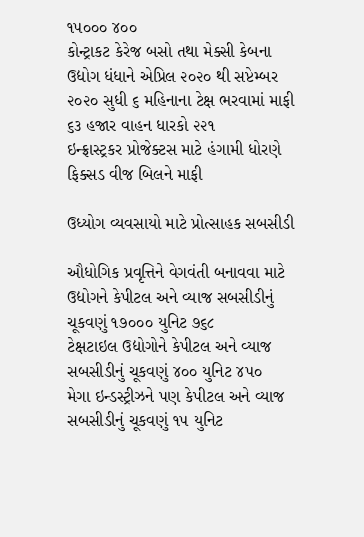૧૫૦૦૦ ૪૦૦
કોન્ટ્રાકટ કેરેજ બસો તથા મેક્સી કેબના ઉદ્યોગ ધંધાને એપ્રિલ ૨૦૨૦ થી સપ્ટેમ્બર ૨૦૨૦ સુધી ૬ મહિનાના ટેક્ષ ભરવામાં માફી ૬૩ હજાર વાહન ધારકો ૨૨૧
ઇન્ફ્રાસ્ટ્રકર પ્રોજેક્ટસ માટે હંગામી ધોરણે ફિક્સડ વીજ બિલને માફી

ઉધ્યોગ વ્યવસાયો માટે પ્રોત્સાહક સબસીડી

ઔધોગિક પ્રવૃત્તિને વેગવંતી બનાવવા માટે ઉદ્યોગને કેપીટલ અને વ્યાજ સબસીડીનું ચૂકવણું ૧૭૦૦૦ યુનિટ ૭૬૮
ટેક્ષટાઇલ ઉદ્યોગોને કેપીટલ અને વ્યાજ સબસીડીનું ચૂકવણું ૪૦૦ યુનિટ ૪૫૦
મેગા ઇન્ડસ્ટ્રીઝને પણ કેપીટલ અને વ્યાજ સબસીડીનું ચૂકવણું ૧૫ યુનિટ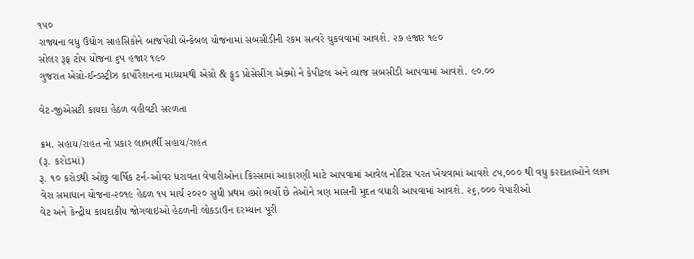૧૫૦
રાજ્યના વધુ ઉદ્યોગ સાહસિકોને બાજપેયી બેન્કેબલ યોજનામાં સબસીડીની રકમ સત્વરે ચુકવવામાં આવશે. ૨૭ હજાર ૧૯૦
સોલર રૂફ ટોપ યોજના ૬૫ હજાર ૧૯૦
ગુજરાત એગ્રો-ઈન્‍ડસ્ટ્રીઝ કાર્પોરેશનના માધ્યમથી એગ્રો & ફુડ પ્રોસેસીંગ એક્મો ને કેપીટલ અને વ્યાજ સબસીડી આપવામાં આવશે. ૯૦.૦૦

વેટ-જીએસટી કાયદા હેઠળ વહીવટી સરળતા

ક્રમ. સહાય/રાહત નો પ્રકાર લાભાર્થી સહાય/રાહત
(રૂ. કરોડમાં)
રૂ. ૧૦ કરોડથી ઓછુ વાર્ષિક ટર્ન-ઓવર ધરાવતા વેપારીઓના કિસ્સામાં આકારણી માટે આપવામાં આવેલ નોટિસ પરત ખેચવામાં આવશે ૮૫,૦૦૦ થી વધુ કરદાતાઓને લાભ
વેરા સમાધાન યોજના-૨૦૧૯ હેઠળ ૧૫ માર્ચ ૨૦૨૦ સુધી પ્રથમ હપ્તો ભર્યો છે તેઓને ત્રણ માસની મુદત વધારી આપવામાં આવશે. ૨૬,૦૦૦ વેપારીઓ
વેટ અને કેન્દ્રીય કાયદાકીય જોગવાઇઓ હેઠળની લોકડાઉન દરમ્યાન પૂરી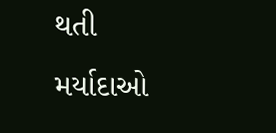થતી મર્યાદાઓ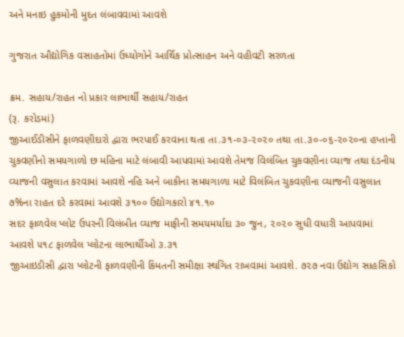અને મનાઇ હુકમોની મુદત લંબાવવામાં આવશે

ગુજરાત ઔદ્યોગિક વસાહતોમાં ઉધ્યોગોને આર્થિક પ્રોત્સાહન અને વહીવટી સરળતા

ક્રમ. સહાય/રાહત નો પ્રકાર લાભાર્થી સહાય/રાહત
(રૂ. કરોડમાં)
જીઆઈડીસીને ફાળવણીદારો દ્વારા ભરપાઈ કરવાના થતા તા.૩૧-૦૩-૨૦૨૦ તથા તા.૩૦-૦૬-૨૦૨૦ના હપ્તાની ચુકવણીનો સમયગાળો છ મહિના માટે લંબાવી આપવામાં આવશે તેમજ વિલંબિત ચુકવણીના વ્યાજ તથા દંડનીય વ્યાજની વસુલાત કરવામાં આવશે નહિ અને બાકીના સમયગાળા માટે વિલંબિત ચુકવણીના વ્યાજની વસુલાત ૭%ના રાહત દરે કરવામાં આવશે ૩૧૦૦ ઉદ્યોગકારો ૪૧.૧૦
સદર ફાળવેલ પ્લોટ ઉપરની વિલંબીત વ્યાજ માફીની સમયમર્યાદા ૩૦ જુન, ૨૦૨૦ સુધી વધારી આપવામાં આવશે ૫૧૮ ફાળવેલ પ્લોટના લાભાર્થીઓ ૩.૩૧
જીઆઇડીસી દ્વારા પ્લોટની ફાળવણીની કિંમતની સમીક્ષા સ્થગિત રાખવામાં આવશે. ૭૨૭ નવા ઉદ્યોગ સાહસિકો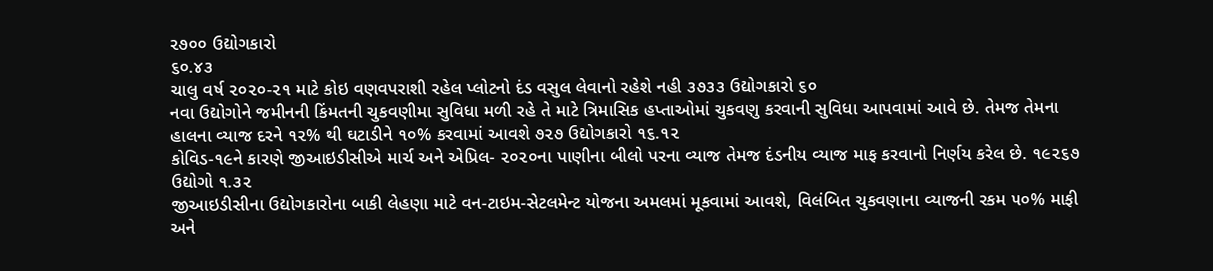૨૭૦૦ ઉદ્યોગકારો
૬૦.૪૩
ચાલુ વર્ષ ૨૦૨૦-૨૧ માટે કોઇ વણવપરાશી રહેલ પ્લોટનો દંડ વસુલ લેવાનો રહેશે નહી ૩૭૩૩ ઉદ્યોગકારો ૬૦
નવા ઉદ્યોગોને જમીનની કિંમતની ચુકવણીમા સુવિધા મળી રહે તે માટે ત્રિમાસિક હપ્તાઓમાં ચુકવણુ કરવાની સુવિધા આપવામાં આવે છે. તેમજ તેમના હાલના વ્યાજ દરને ૧૨% થી ઘટાડીને ૧૦% કરવામાં આવશે ૭૨૭ ઉદ્યોગકારો ૧૬.૧૨
કોવિડ-૧૯ને કારણે જીઆઇડીસીએ માર્ચ અને એપ્રિલ- ૨૦૨૦ના પાણીના બીલો પરના વ્યાજ તેમજ દંડનીય વ્યાજ માફ કરવાનો નિર્ણય કરેલ છે. ૧૯૨૬૭ ઉદ્યોગો ૧.૩૨
જીઆઇડીસીના ઉદ્યોગકારોના બાકી લેહણા માટે વન-ટાઇમ-સેટલમેન્ટ યોજના અમલમાં મૂકવામાં આવશે, વિલંબિત ચુકવણાના વ્યાજની રકમ ૫૦% માફી અને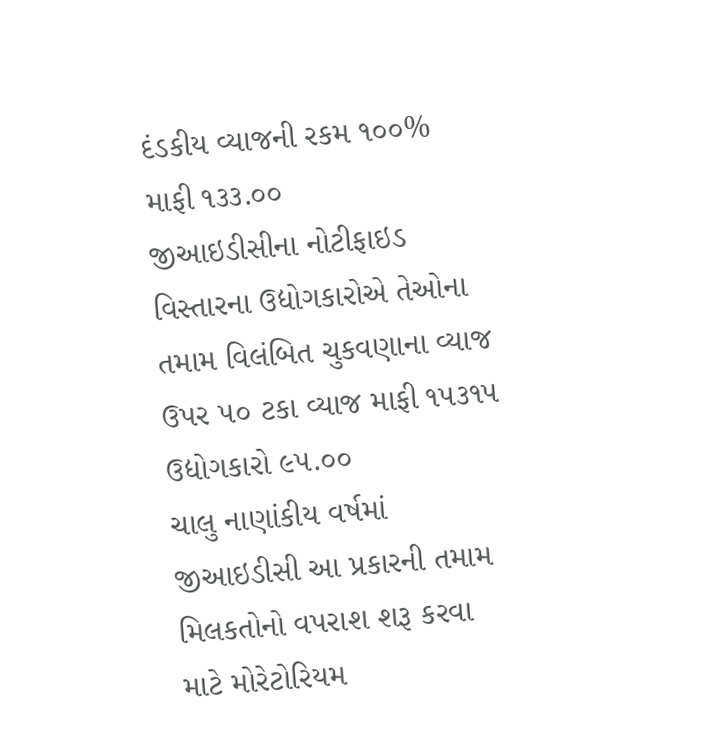દંડકીય વ્યાજની રકમ ૧૦૦% માફી ૧૩૩.૦૦
જીઆઇડીસીના નોટીફાઇડ વિસ્તારના ઉદ્યોગકારોએ તેઓના તમામ વિલંબિત ચુકવણાના વ્યાજ ઉપર ૫૦ ટકા વ્યાજ માફી ૧૫૩૧૫ ઉદ્યોગકારો ૯૫.૦૦
ચાલુ નાણાંકીય વર્ષમાં જીઆઇડીસી આ પ્રકારની તમામ મિલકતોનો વપરાશ શરૂ કરવા માટે મોરેટોરિયમ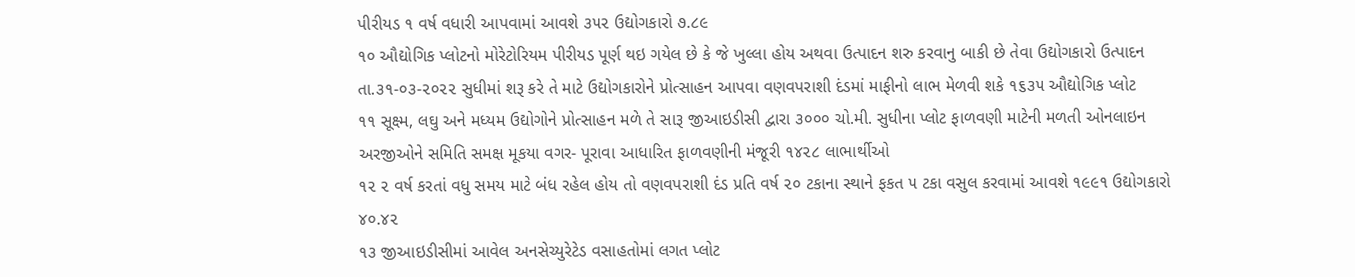પીરીયડ ૧ વર્ષ વધારી આપવામાં આવશે ૩૫૨ ઉદ્યોગકારો ૭.૮૯
૧૦ ઔદ્યોગિક પ્લોટનો મોરેટોરિયમ પીરીયડ પૂર્ણ થઇ ગયેલ છે કે જે ખુલ્લા હોય અથવા ઉત્પાદન શરુ કરવાનુ બાકી છે તેવા ઉદ્યોગકારો ઉત્પાદન તા.૩૧-૦૩-૨૦૨૨ સુધીમાં શરૂ કરે તે માટે ઉદ્યોગકારોને પ્રોત્સાહન આપવા વણવપરાશી દંડમાં માફીનો લાભ મેળવી શકે ૧૬૩૫ ઔદ્યોગિક પ્લોટ
૧૧ સૂક્ષ્મ, લઘુ અને મધ્યમ ઉદ્યોગોને પ્રોત્સાહન મળે તે સારૂ જીઆઇડીસી દ્વારા ૩૦૦૦ ચો.મી. સુધીના પ્લોટ ફાળવણી માટેની મળતી ઓનલાઇન અરજીઓને સમિતિ સમક્ષ મૂકયા વગર- પૂરાવા આધારિત ફાળવણીની મંજૂરી ૧૪૨૮ લાભાર્થીઓ
૧૨ ૨ વર્ષ કરતાં વધુ સમય માટે બંધ રહેલ હોય તો વણવપરાશી દંડ પ્રતિ વર્ષ ૨૦ ટકાના સ્થાને ફકત ૫ ટકા વસુલ કરવામાં આવશે ૧૯૯૧ ઉદ્યોગકારો ૪૦.૪૨
૧૩ જીઆઇડીસીમાં આવેલ અનસેચ્યુરેટેડ વસાહતોમાં લગત પ્લોટ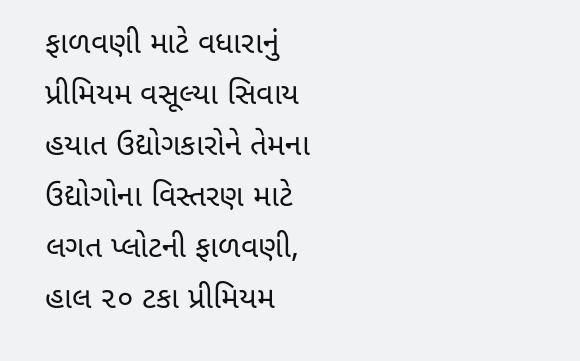ફાળવણી માટે વધારાનું પ્રીમિયમ વસૂલ્યા સિવાય હયાત ઉદ્યોગકારોને તેમના ઉદ્યોગોના વિસ્તરણ માટે લગત પ્લોટની ફાળવણી, હાલ ૨૦ ટકા પ્રીમિયમ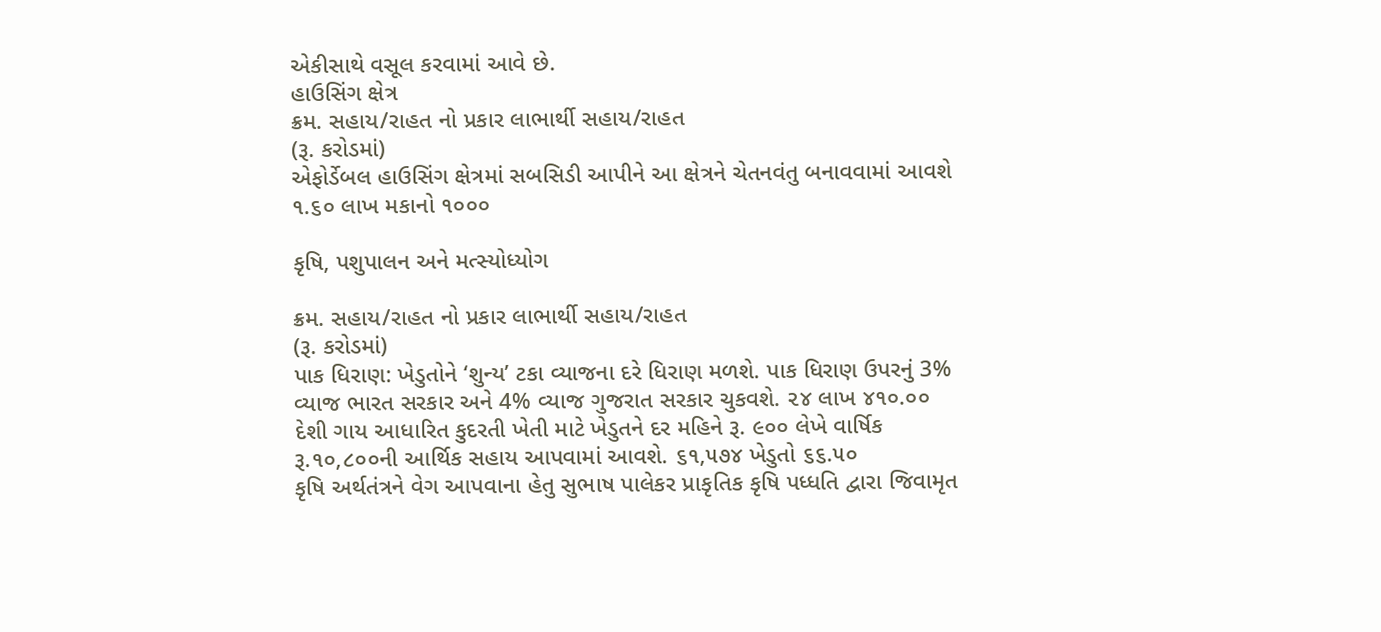એકીસાથે વસૂલ કરવામાં આવે છે.
હાઉસિંગ ક્ષેત્ર
ક્રમ. સહાય/રાહત નો પ્રકાર લાભાર્થી સહાય/રાહત
(રૂ. કરોડમાં)
એફોર્ડેબલ હાઉસિંગ ક્ષેત્રમાં સબસિડી આપીને આ ક્ષેત્રને ચેતનવંતુ બનાવવામાં આવશે ૧.૬૦ લાખ મકાનો ૧૦૦૦

કૃષિ, પશુપાલન અને મત્સ્યોધ્યોગ

ક્રમ. સહાય/રાહત નો પ્રકાર લાભાર્થી સહાય/રાહત
(રૂ. કરોડમાં)
પાક ધિરાણ: ખેડુતોને ‘શુન્‍ય’ ટકા વ્યાજના દરે ધિરાણ મળશે. પાક ધિરાણ ઉપરનું 3% વ્યાજ ભારત સરકાર અને 4% વ્યાજ ગુજરાત સરકાર ચુકવશે. ૨૪ લાખ ૪૧૦.૦૦
દેશી ગાય આધારિત કુદરતી ખેતી માટે ખેડુતને દર મહિને રૂ. ૯૦૦ લેખે વાર્ષિક રૂ.૧૦,૮૦૦ની આર્થિક સહાય આપવામાં આવશે. ૬૧,૫૭૪ ખેડુતો ૬૬.૫૦
કૃષિ અર્થતંત્રને વેગ આપવાના હેતુ સુભાષ પાલેકર પ્રાકૃતિક કૃષિ પધ્ધતિ દ્વારા જિવામૃત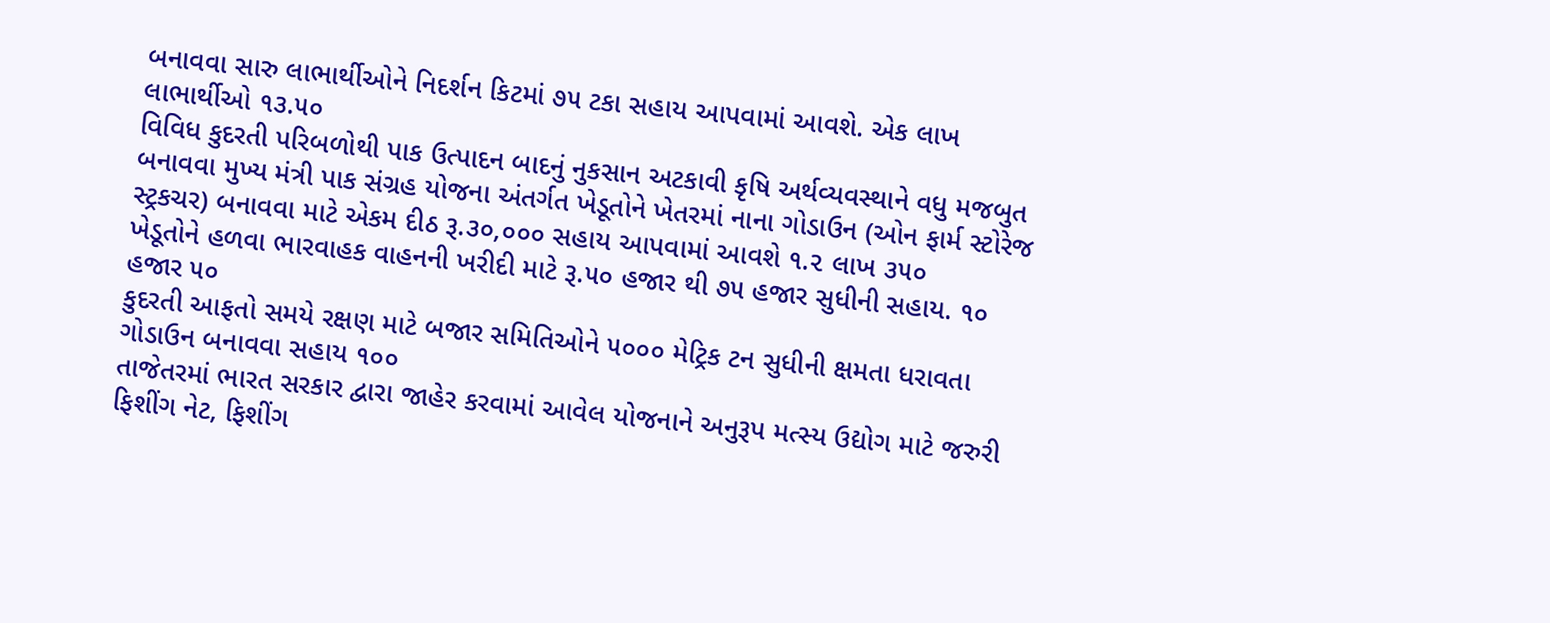બનાવવા સારુ લાભાર્થીઓને નિદર્શન કિટમાં ૭૫ ટકા સહાય આપવામાં આવશે. એક લાખ લાભાર્થીઓ ૧૩.૫૦
વિવિધ કુદરતી પરિબળોથી પાક ઉત્પાદન બાદનું નુકસાન અટકાવી કૃષિ અર્થવ્યવસ્થાને વધુ મજબુત બનાવવા મુખ્ય મંત્રી પાક સંગ્રહ યોજના અંતર્ગત ખેડૂતોને ખેતરમાં નાના ગોડાઉન (ઓન ફાર્મ સ્ટોરેજ સ્ટ્રકચર) બનાવવા માટે એકમ દીઠ રૂ.૩૦,૦૦૦ સહાય આપવામાં આવશે ૧.૨ લાખ ૩૫૦
ખેડૂતોને હળવા ભારવાહક વાહનની ખરીદી માટે રૂ.૫૦ હજાર થી ૭૫ હજાર સુધીની સહાય. ૧૦ હજાર ૫૦
કુદરતી આફતો સમયે રક્ષણ માટે બજાર સમિતિઓને ૫૦૦૦ મેટ્રિક ટન સુધીની ક્ષમતા ધરાવતા ગોડાઉન બનાવવા સહાય ૧૦૦
તાજેતરમાં ભારત સરકાર દ્વારા જાહેર કરવામાં આવેલ યોજનાને અનુરૂપ મત્સ્ય ઉદ્યોગ માટે જરુરી ફિશીંગ નેટ, ફિશીંગ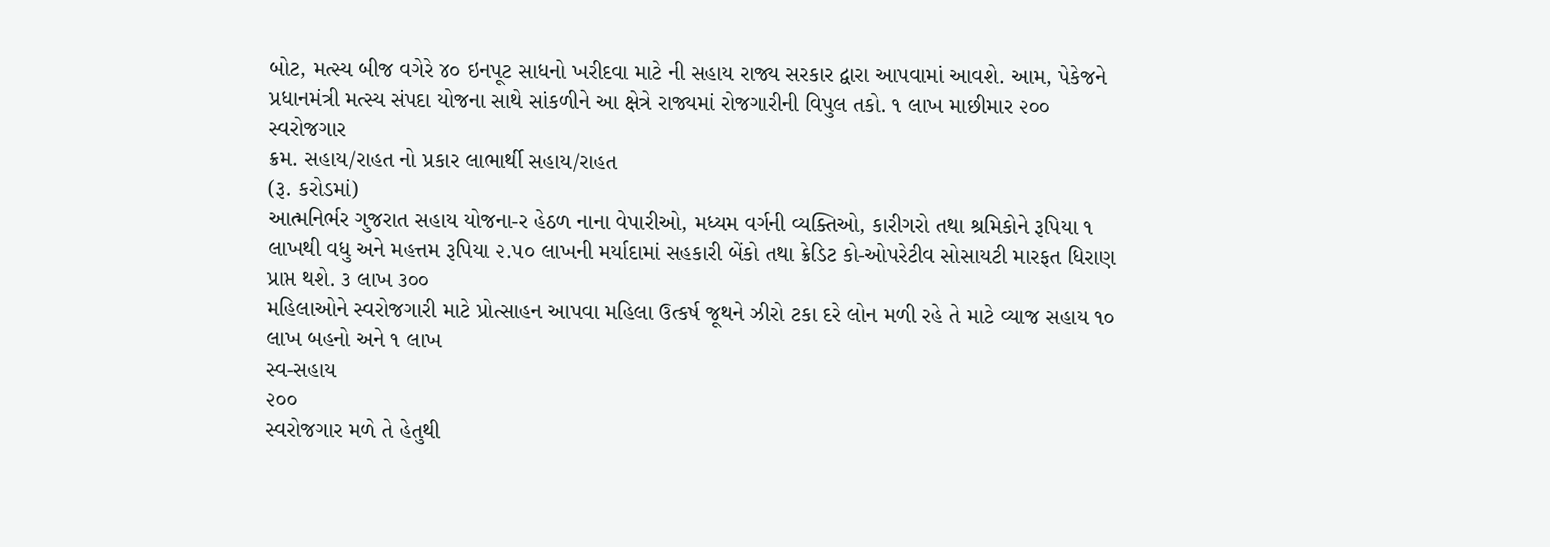બોટ, મત્સ્ય બીજ વગેરે ૪૦ ઇનપૂટ સાધનો ખરીદવા માટે ની સહાય રાજ્ય સરકાર દ્વારા આપવામાં આવશે. આમ, પેકેજને પ્રધાનમંત્રી મત્સ્ય સંપદા યોજના સાથે સાંકળીને આ ક્ષેત્રે રાજ્યમાં રોજગારીની વિપુલ તકો. ૧ લાખ માછીમાર ૨૦૦
સ્વરોજગાર
ક્રમ. સહાય/રાહત નો પ્રકાર લાભાર્થી સહાય/રાહત
(રૂ. કરોડમાં)
આત્મનિર્ભર ગુજરાત સહાય યોજના-ર હેઠળ નાના વેપારીઓ, મધ્યમ વર્ગની વ્યક્તિઓ, કારીગરો તથા શ્રમિકોને રૂપિયા ૧ લાખથી વધુ અને મહત્તમ રૂપિયા ૨.૫૦ લાખની મર્યાદામાં સહકારી બેંકો તથા ક્રેડિટ કો-ઓપરેટીવ સોસાયટી મારફત ધિરાણ પ્રાપ્ત થશે. ૩ લાખ ૩૦૦
મહિલાઓને સ્વરોજગારી માટે પ્રોત્સાહન આપવા મહિલા ઉત્કર્ષ જૂથને ઝીરો ટકા દરે લોન મળી રહે તે માટે વ્યાજ સહાય ૧૦ લાખ બહનો અને ૧ લાખ
સ્વ-સહાય
૨૦૦
સ્વરોજગાર મળે તે હેતુથી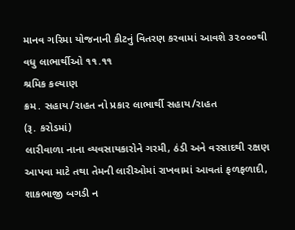માનવ ગરિમા યોજનાની કીટનું વિતરણ કરવામાં આવશે ૩૨૦૦૦થી વધુ લાભાર્થીઓ ૧૧.૧૧
શ્રમિક કલ્યાણ
ક્રમ. સહાય/રાહત નો પ્રકાર લાભાર્થી સહાય/રાહત
(રૂ. કરોડમાં)
લારીવાળા નાના વ્યવસાયકારોને ગરમી, ઠંડી અને વરસાદથી રક્ષણ આપવા માટે તથા તેમની લારીઓમાં રાખવામાં આવતાં ફળફળાદી, શાકભાજી બગડી ન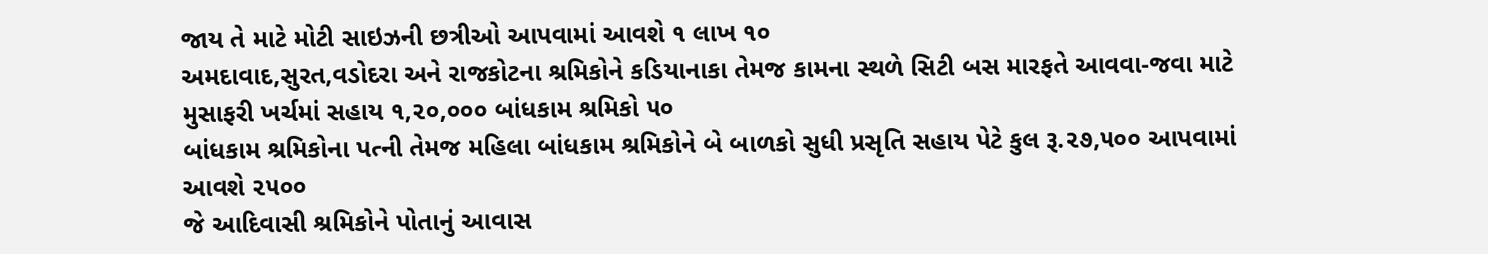જાય તે માટે મોટી સાઇઝની છત્રીઓ આપવામાં આવશે ૧ લાખ ૧૦
અમદાવાદ,સુરત,વડોદરા અને રાજકોટના શ્રમિકોને કડિયાનાકા તેમજ કામના સ્થળે સિટી બસ મારફતે આવવા-જવા માટે મુસાફરી ખર્ચમાં સહાય ૧,૨૦,૦૦૦ બાંધકામ શ્રમિકો ૫૦
બાંધકામ શ્રમિકોના પત્ની તેમજ મહિલા બાંધકામ શ્રમિકોને બે બાળકો સુધી પ્રસૃતિ સહાય પેટે કુલ રૂ.૨૭,૫૦૦ આપવામાં આવશે ૨૫૦૦
જે આદિવાસી શ્રમિકોને પોતાનું આવાસ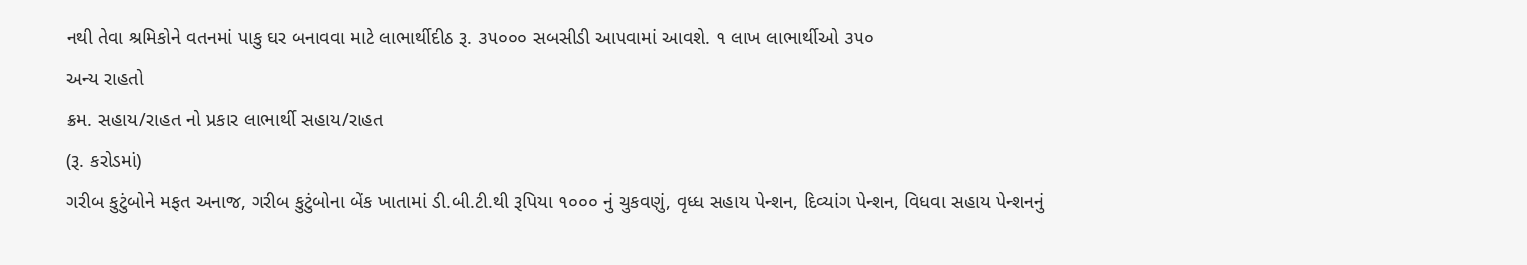નથી તેવા શ્રમિકોને વતનમાં પાકુ ઘર બનાવવા માટે લાભાર્થીદીઠ રૂ. ૩૫૦૦૦ સબસીડી આપવામાં આવશે. ૧ લાખ લાભાર્થીઓ ૩૫૦
અન્ય રાહતો
ક્રમ. સહાય/રાહત નો પ્રકાર લાભાર્થી સહાય/રાહત
(રૂ. કરોડમાં)
ગરીબ કુટુંબોને મફત અનાજ, ગરીબ કુટુંબોના બેંક ખાતામાં ડી.બી.ટી.થી રૂપિયા ૧૦૦૦ નું ચુકવણું, વૃધ્ધ સહાય પેન્શન, દિવ્યાંગ પેન્શન, વિધવા સહાય પેન્શનનું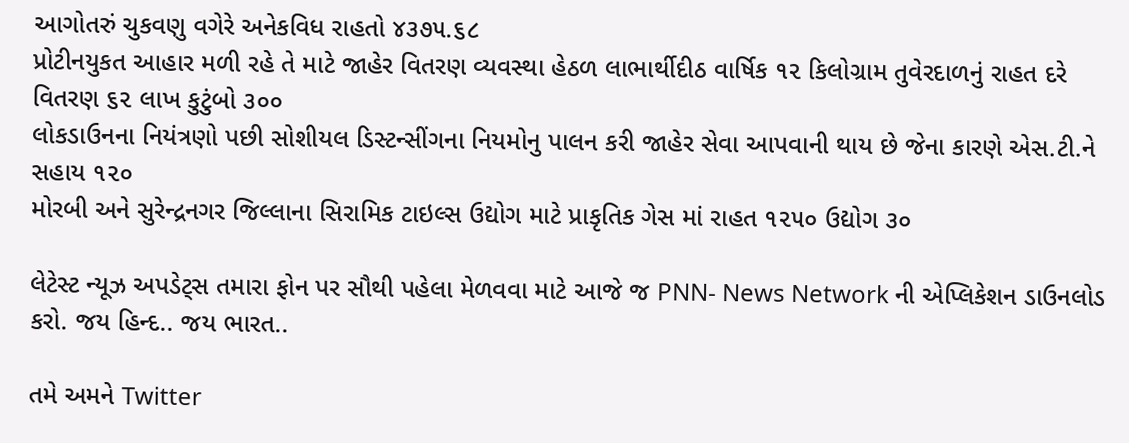આગોતરું ચુકવણુ વગેરે અનેકવિધ રાહતો ૪૩૭૫.૬૮
પ્રોટીનયુકત આહાર મળી રહે તે માટે જાહેર વિતરણ વ્યવસ્થા હેઠળ લાભાર્થીદીઠ વાર્ષિક ૧૨ કિલોગ્રામ તુવેરદાળનું રાહત દરે વિતરણ ૬૨ લાખ કુટુંબો ૩૦૦
લોકડાઉનના નિયંત્રણો પછી સોશીયલ ડિસ્ટન્સીંગના નિયમોનુ પાલન કરી જાહેર સેવા આપવાની થાય છે જેના કારણે એસ.ટી.ને સહાય ૧૨૦
મોરબી અને સુરેન્દ્રનગર જિલ્લાના સિરામિક ટાઇલ્સ ઉદ્યોગ માટે પ્રાકૃતિક ગેસ માં રાહત ૧૨૫૦ ઉદ્યોગ ૩૦

લેટેસ્ટ ન્યૂઝ અપડેટ્સ તમારા ફોન પર સૌથી પહેલા મેળવવા માટે આજે જ PNN- News Network ની એપ્લિકેશન ડાઉનલોડ કરો. જય હિન્દ.. જય ભારત..

તમે અમને Twitter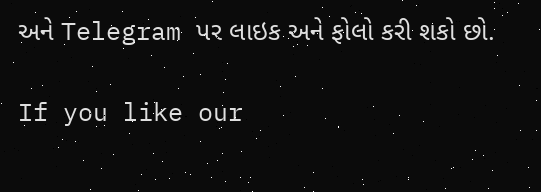અને Telegram પર લાઇક અને ફોલો કરી શકો છો.

If you like our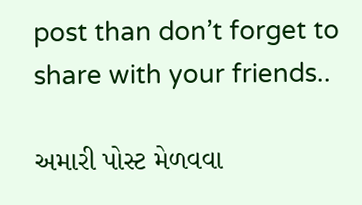post than don’t forget to share with your friends..

અમારી પોસ્ટ મેળવવા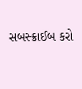સબસ્ક્રાઈબ કરો